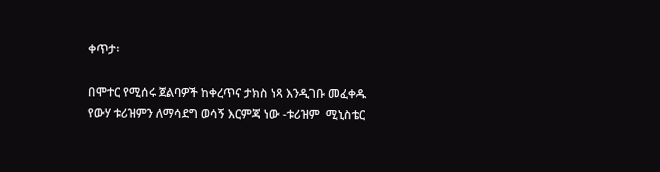ቀጥታ፡

በሞተር የሚሰሩ ጀልባዎች ከቀረጥና ታክስ ነጻ እንዲገቡ መፈቀዱ የውሃ ቱሪዝምን ለማሳደግ ወሳኝ እርምጃ ነው -ቱሪዝም  ሚኒስቴር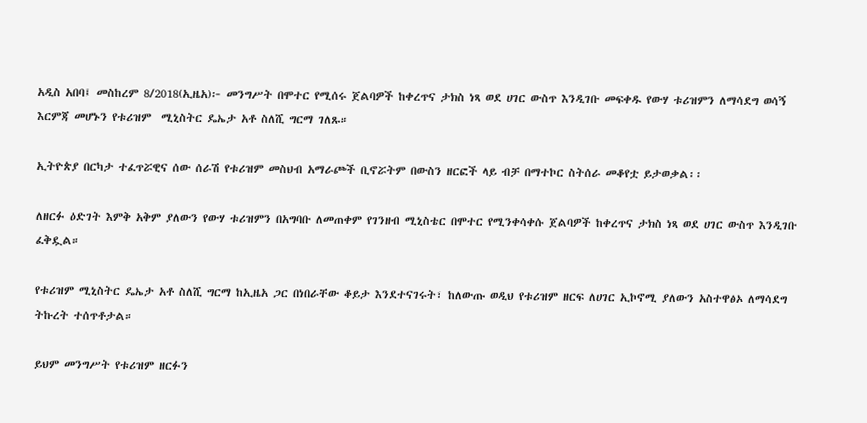አዲስ አበባ፤ መስከረም 8/2018(ኢዜአ)፦ መንግሥት በሞተር የሚሰሩ ጀልባዎች ከቀረጥና ታክስ ነጻ ወደ ሀገር ውስጥ እንዲገቡ መፍቀዱ የውሃ ቱሪዝምን ለማሳደግ ወሳኝ እርምጃ መሆኑን የቱሪዝም  ሚኒስትር ዴኤታ አቶ ስለሺ ግርማ ገለጹ።

ኢትዮጵያ በርካታ ተፈጥሯዊና ሰው ሰራሽ የቱሪዝም መስህብ አማራጮች ቢኖሯትም በውስን ዘርፎች ላይ ብቻ በማተኮር ስትሰራ መቆየቷ ይታወቃል፡፡

ለዘርፉ ዕድገት እምቅ አቅም ያለውን የውሃ ቱሪዝምን በአግባቡ ለመጠቀም የገንዘብ ሚኒስቴር በሞተር የሚንቀሳቀሱ ጀልባዎች ከቀረጥና ታክስ ነጻ ወደ ሀገር ውስጥ እንዲገቡ ፈቅዷል።

የቱሪዝም ሚኒስትር ዴኤታ አቶ ስለሺ ግርማ ከኢዜአ ጋር በነበራቸው ቆይታ እንደተናገሩት፣ ከለውጡ ወዲህ የቱሪዝም ዘርፍ ለሀገር ኢኮኖሚ ያለውን አስተዋፅኦ ለማሳደግ ትኩረት ተሰጥቶታል።

ይህም መንግሥት የቱሪዝም ዘርፉን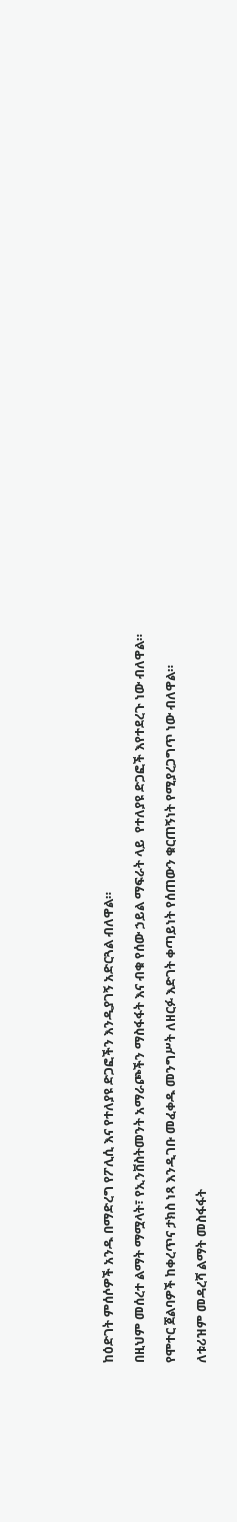ከዕድገት ምሰሶዎች አንዱ በማድረግ የፖሊሲ እና የተለያዩ ድጋፎችን እንዲያገኝ አድርጓል ብለዋል።

በዚህም መሰረተ ልማት ማሟላት፣ የኢንቨስትመንት አማራጮችን ማስፋፋት እና ብቁ የሰው ኃይል ማፍራት ላይ  የተለያዩ ድጋፎች እየተደረጉ ነው ብለዋል።

የሞተር ጀልባዎች ከቀረጥና ታክስ ነጻ እንዲገቡ መፈቀዱ መንግሥት ለዘርፉ እድገት ቀጣይነት የሰጠውን ቁርጠኝነት የሚያረጋግጥ ነው ብለዋል።

ለቱሪዝም መዳረሻ ልማት መስፋፋት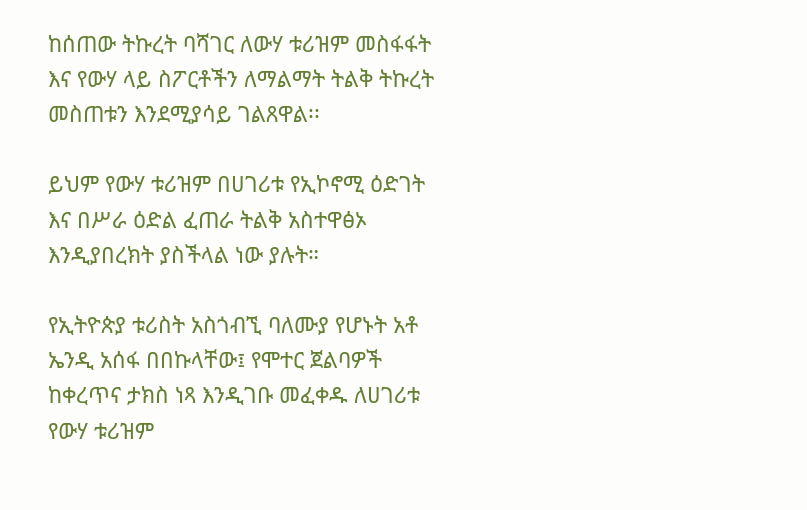ከሰጠው ትኩረት ባሻገር ለውሃ ቱሪዝም መስፋፋት እና የውሃ ላይ ስፖርቶችን ለማልማት ትልቅ ትኩረት መስጠቱን እንደሚያሳይ ገልጸዋል፡፡

ይህም የውሃ ቱሪዝም በሀገሪቱ የኢኮኖሚ ዕድገት እና በሥራ ዕድል ፈጠራ ትልቅ አስተዋፅኦ እንዲያበረክት ያስችላል ነው ያሉት።

የኢትዮጵያ ቱሪስት አስጎብኚ ባለሙያ የሆኑት አቶ ኤንዲ አሰፋ በበኩላቸው፤ የሞተር ጀልባዎች ከቀረጥና ታክስ ነጻ እንዲገቡ መፈቀዱ ለሀገሪቱ የውሃ ቱሪዝም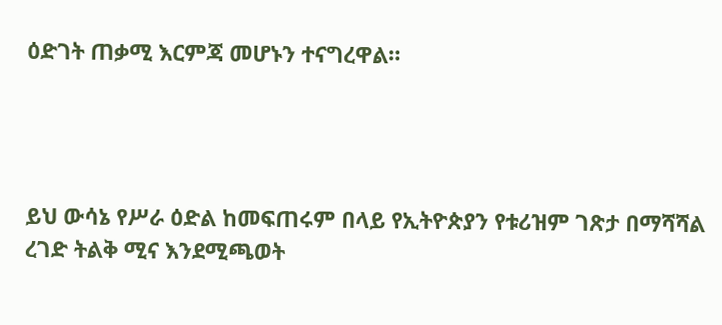ዕድገት ጠቃሚ እርምጃ መሆኑን ተናግረዋል።




ይህ ውሳኔ የሥራ ዕድል ከመፍጠሩም በላይ የኢትዮጵያን የቱሪዝም ገጽታ በማሻሻል ረገድ ትልቅ ሚና እንደሚጫወት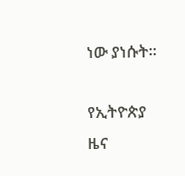ነው ያነሱት።

የኢትዮጵያ ዜና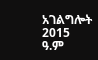አገልግሎት
2015
ዓ.ም